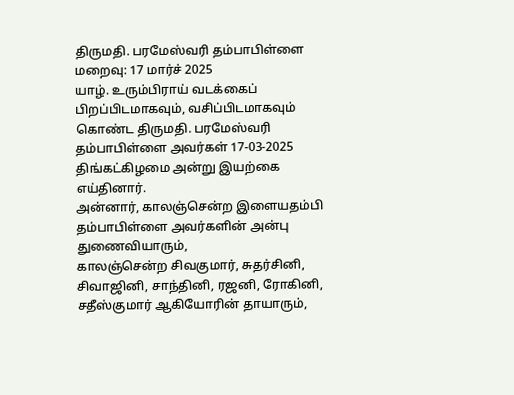திருமதி. பரமேஸ்வரி தம்பாபிள்ளை
மறைவு: 17 மார்ச் 2025
யாழ். உரும்பிராய் வடக்கைப் பிறப்பிடமாகவும், வசிப்பிடமாகவும் கொண்ட திருமதி. பரமேஸ்வரி தம்பாபிள்ளை அவர்கள் 17-03-2025 திங்கட்கிழமை அன்று இயற்கை எய்தினார்.
அன்னார், காலஞ்சென்ற இளையதம்பி தம்பாபிள்ளை அவர்களின் அன்பு துணைவியாரும்,
காலஞ்சென்ற சிவகுமார், சுதர்சினி, சிவாஜினி, சாந்தினி, ரஜனி, ரோகினி, சதீஸ்குமார் ஆகியோரின் தாயாரும்,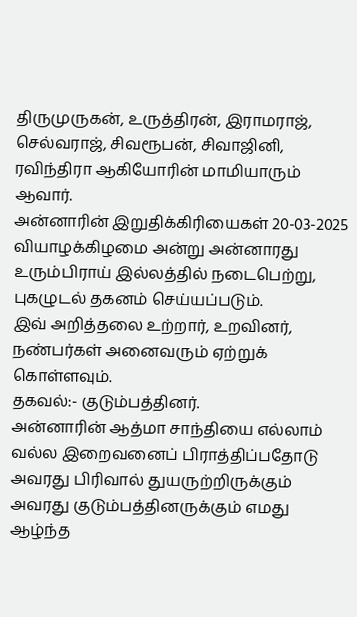திருமுருகன், உருத்திரன், இராமராஜ், செல்வராஜ், சிவரூபன், சிவாஜினி, ரவிந்திரா ஆகியோரின் மாமியாரும் ஆவார்.
அன்னாரின் இறுதிக்கிரியைகள் 20-03-2025 வியாழக்கிழமை அன்று அன்னாரது உரும்பிராய் இல்லத்தில் நடைபெற்று, புகழுடல் தகனம் செய்யப்படும்.
இவ் அறித்தலை உற்றார், உறவினர், நண்பர்கள் அனைவரும் ஏற்றுக் கொள்ளவும்.
தகவல்:- குடும்பத்தினர்.
அன்னாரின் ஆத்மா சாந்தியை எல்லாம் வல்ல இறைவனைப் பிராத்திப்பதோடு அவரது பிரிவால் துயருற்றிருக்கும் அவரது குடும்பத்தினருக்கும் எமது ஆழ்ந்த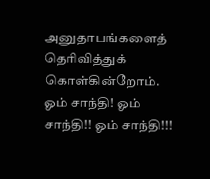அனுதாபங்களைத் தெரிவித்துக் கொள்கின்றோம்.
ஓம் சாந்தி! ஓம் சாந்தி!! ஓம் சாந்தி!!!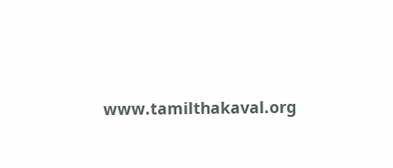www.tamilthakaval.org